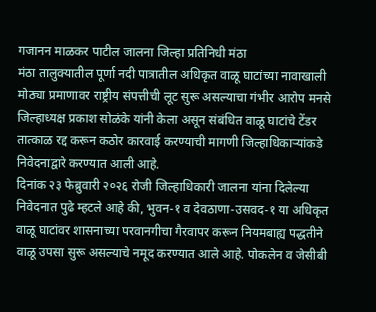गजानन माळकर पाटील जालना जिल्हा प्रतिनिधी मंठा
मंठा तालुक्यातील पूर्णा नदी पात्रातील अधिकृत वाळू घाटांच्या नावाखाली मोठ्या प्रमाणावर राष्ट्रीय संपत्तीची लूट सुरू असल्याचा गंभीर आरोप मनसे जिल्हाध्यक्ष प्रकाश सोळंके यांनी केला असून संबंधित वाळू घाटांचे टेंडर तात्काळ रद्द करून कठोर कारवाई करण्याची मागणी जिल्हाधिकाऱ्यांकडे निवेदनाद्वारे करण्यात आली आहे.
दिनांक २३ फेब्रुवारी २०२६ रोजी जिल्हाधिकारी जालना यांना दिलेल्या निवेदनात पुढे म्हटले आहे की, भुवन-१ व देवठाणा-उसवद-१ या अधिकृत वाळू घाटांवर शासनाच्या परवानगीचा गैरवापर करून नियमबाह्य पद्धतीने वाळू उपसा सुरू असल्याचे नमूद करण्यात आले आहे. पोकलेन व जेसीबी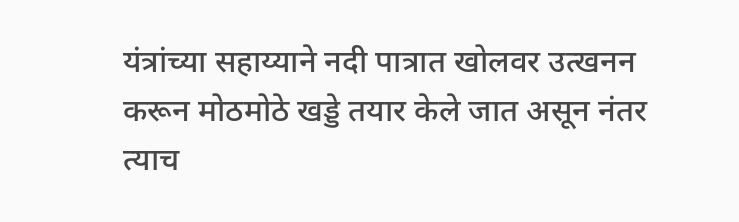यंत्रांच्या सहाय्याने नदी पात्रात खोलवर उत्खनन करून मोठमोठे खड्डे तयार केले जात असून नंतर त्याच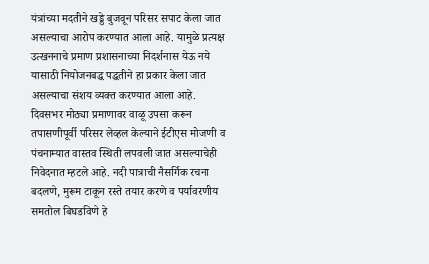यंत्रांच्या मदतीने खड्डे बुजवून परिसर सपाट केला जात असल्याचा आरोप करण्यात आला आहे. यामुळे प्रत्यक्ष उत्खननाचे प्रमाण प्रशासनाच्या निदर्शनास येऊ नये यासाठी नियोजनबद्ध पद्धतीने हा प्रकार केला जात असल्याचा संशय व्यक्त करण्यात आला आहे. दिवसभर मोठ्या प्रमाणावर वाळू उपसा करून तपासणीपूर्वी परिसर लेव्हल केल्याने ईटीएस मोजणी व पंचनाम्यात वास्तव स्थिती लपवली जात असल्याचेही निवेदनात म्हटले आहे. नदी पात्राची नैसर्गिक रचना बदलणे, मुरूम टाकून रस्ते तयार करणे व पर्यावरणीय समतोल बिघडविणे हे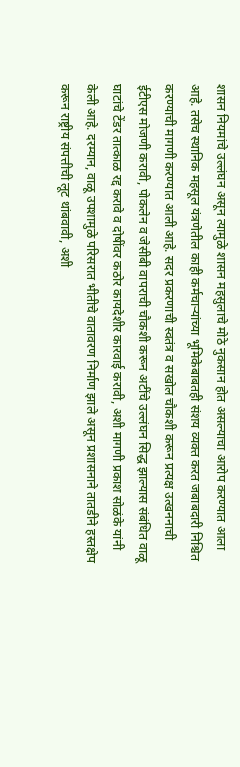शासन नियमांचे उल्लंघन असून त्यामुळे शासन महसुलाचे मोठे नुकसान होत असल्याचा आरोप करण्यात आला आहे. तसेच स्थानिक महसूल यंत्रणेतील काही कर्मचाऱ्यांच्या भूमिकेबाबतही संशय व्यक्त करत जबाबदारी निश्चित करण्याची मागणी करण्यात आली आहे. सदर प्रकरणाची स्वतंत्र व सखोल चौकशी करून प्रत्यक्ष उत्खननाची ईटीएस मोजणी करावी, पोकलेन व जेसीबी वापराची चौकशी करून अटींचे उल्लंघन सिद्ध झाल्यास संबंधित वाळू घाटांचे टेंडर तात्काळ रद्द करावे व दोषींवर कठोर कायदेशीर कारवाई करावी, अशी मागणी प्रकाश सोळंके यांनी केली आहे. दरम्यान, वाळू उपशामुळे परिसरात भीतीचे वातावरण निर्माण झाले असून प्रशासनाने तातडीने हस्तक्षेप करून राष्ट्रीय संपत्तीची लूट थांबवावी, अशी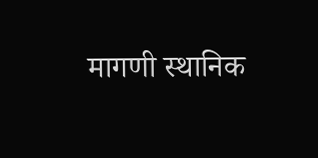मागणी स्थानिक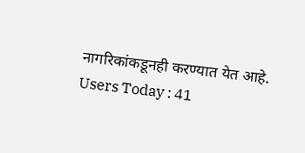नागरिकांकडूनही करण्यात येत आहे.
Users Today : 41